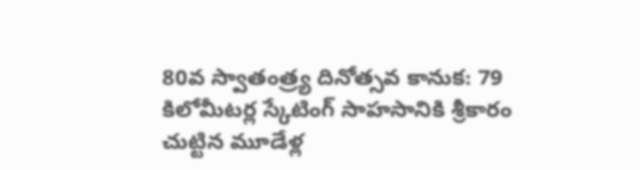80వ స్వాతంత్ర్య దినోత్సవ కానుక: 79 కిలోమీటర్ల స్కేటింగ్ సాహసానికి శ్రీకారం చుట్టిన మూడేళ్ల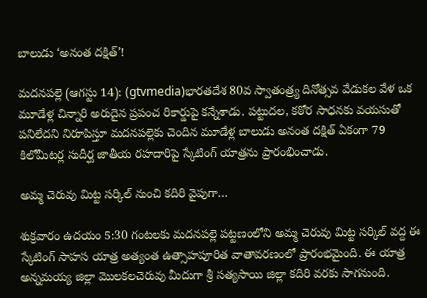బాలుడు ‘అనంత దక్షిత్’!

మదనపల్లె (ఆగస్టు 14): (gtvmedia)భారతదేశ 80వ స్వాతంత్ర్య దినోత్సవ వేడుకల వేళ ఒక మూడేళ్ల చిన్నారి అరుదైన ప్రపంచ రికార్డుపై కన్నేశాడు. పట్టుదల, కఠోర సాధనకు వయసుతో పనిలేదని నిరూపిస్తూ మదనపల్లెకు చెందిన మూడేళ్ల బాలుడు అనంత దక్షిత్ ఏకంగా 79 కిలోమీటర్ల సుదీర్ఘ జాతీయ రహదారిపై స్కేటింగ్ యాత్రను ప్రారంభించాడు.

అమ్మ చెరువు మిట్ట సర్కిల్ నుంచి కదిరి వైపుగా…

శుక్రవారం ఉదయం 5:30 గంటలకు మదనపల్లె పట్టణంలోని అమ్మ చెరువు మిట్ట సర్కిల్ వద్ద ఈ స్కేటింగ్ సాహస యాత్ర అత్యంత ఉత్సాహపూరిత వాతావరణంలో ప్రారంభమైంది. ఈ యాత్ర అన్నమయ్య జిల్లా మొలకలచెరువు మీదుగా శ్రీ సత్యసాయి జిల్లా కదిరి వరకు సాగనుంది.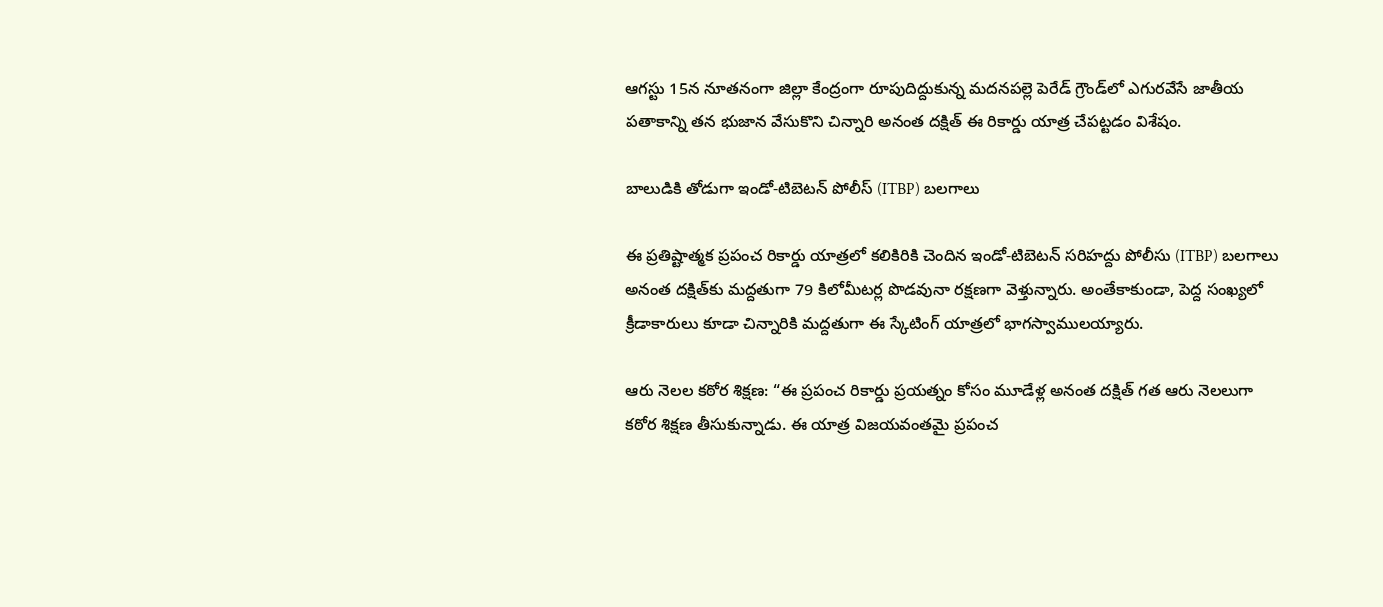ఆగస్టు 15న నూతనంగా జిల్లా కేంద్రంగా రూపుదిద్దుకున్న మదనపల్లె పెరేడ్ గ్రౌండ్‌లో ఎగురవేసే జాతీయ పతాకాన్ని తన భుజాన వేసుకొని చిన్నారి అనంత దక్షిత్ ఈ రికార్డు యాత్ర చేపట్టడం విశేషం.

బాలుడికి తోడుగా ఇండో-టిబెటన్ పోలీస్ (ITBP) బలగాలు

ఈ ప్రతిష్టాత్మక ప్రపంచ రికార్డు యాత్రలో కలికిరికి చెందిన ఇండో-టిబెటన్ సరిహద్దు పోలీసు (ITBP) బలగాలు అనంత దక్షిత్‌కు మద్దతుగా 79 కిలోమీటర్ల పొడవునా రక్షణగా వెళ్తున్నారు. అంతేకాకుండా, పెద్ద సంఖ్యలో క్రీడాకారులు కూడా చిన్నారికి మద్దతుగా ఈ స్కేటింగ్ యాత్రలో భాగస్వాములయ్యారు.

ఆరు నెలల కఠోర శిక్షణ: “ఈ ప్రపంచ రికార్డు ప్రయత్నం కోసం మూడేళ్ల అనంత దక్షిత్ గత ఆరు నెలలుగా కఠోర శిక్షణ తీసుకున్నాడు. ఈ యాత్ర విజయవంతమై ప్రపంచ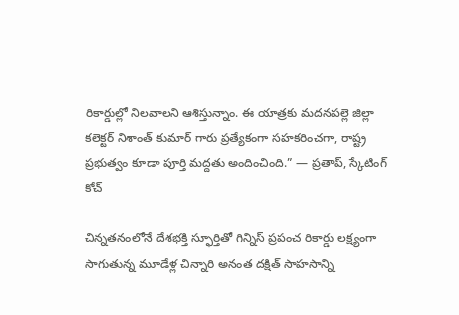రికార్డుల్లో నిలవాలని ఆశిస్తున్నాం. ఈ యాత్రకు మదనపల్లె జిల్లా కలెక్టర్ నిశాంత్ కుమార్ గారు ప్రత్యేకంగా సహకరించగా, రాష్ట్ర ప్రభుత్వం కూడా పూర్తి మద్దతు అందించింది.” — ప్రతాప్, స్కేటింగ్ కోచ్

చిన్నతనంలోనే దేశభక్తి స్ఫూర్తితో గిన్నిస్ ప్రపంచ రికార్డు లక్ష్యంగా సాగుతున్న మూడేళ్ల చిన్నారి అనంత దక్షిత్ సాహసాన్ని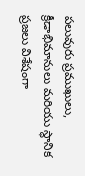పలువురు ప్రముఖులు, క్రీడాభిమానులు మరియు స్థానిక ప్రజలు విశేషంగా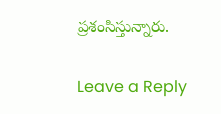ప్రశంసిస్తున్నారు.

Leave a Reply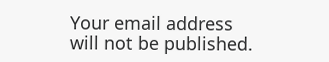Your email address will not be published.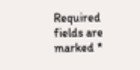Required fields are marked *